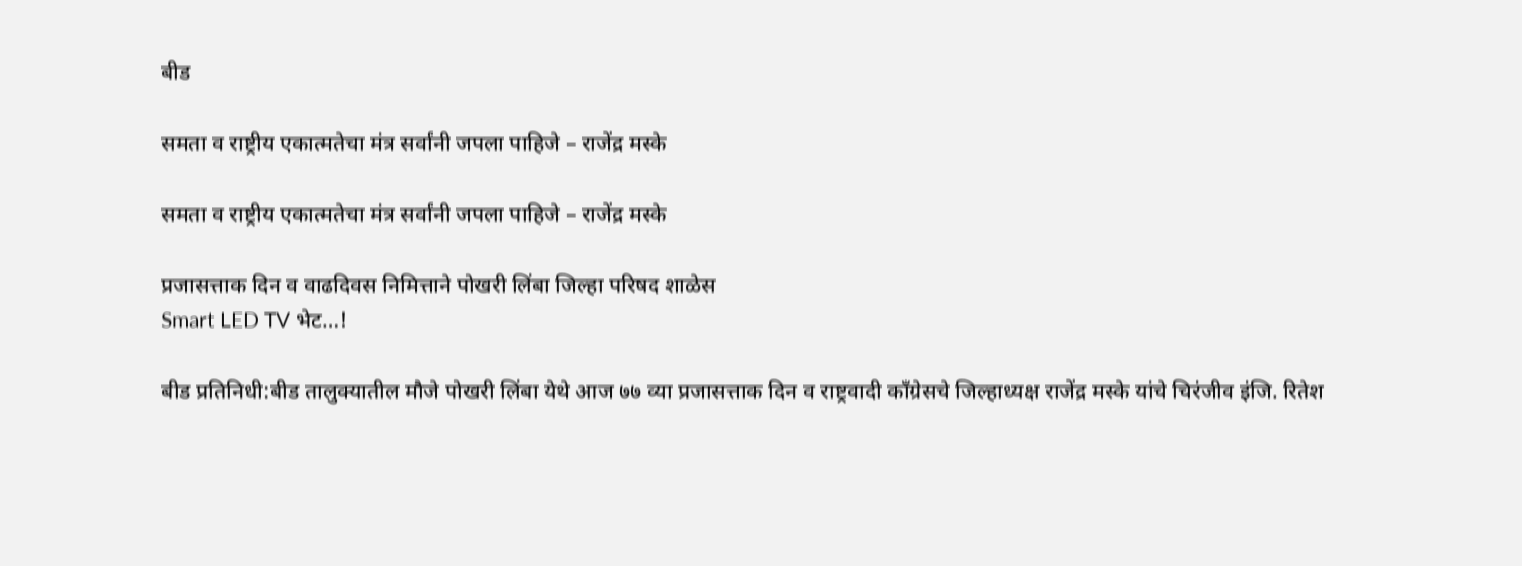बीड

समता व राष्ट्रीय एकात्मतेचा मंत्र सर्वांनी जपला पाहिजे – राजेंद्र मस्के

समता व राष्ट्रीय एकात्मतेचा मंत्र सर्वांनी जपला पाहिजे – राजेंद्र मस्के

प्रजासत्ताक दिन व वाढदिवस निमित्ताने पोखरी लिंबा जिल्हा परिषद शाळेस
Smart LED TV भेट…!

बीड प्रतिनिधी:बीड तालुक्यातील मौजे पोखरी लिंबा येथे आज ७७ व्या प्रजासत्ताक दिन व राष्ट्रवादी काँग्रेसचे जिल्हाध्यक्ष राजेंद्र मस्के यांचे चिरंजीव इंजि. रितेश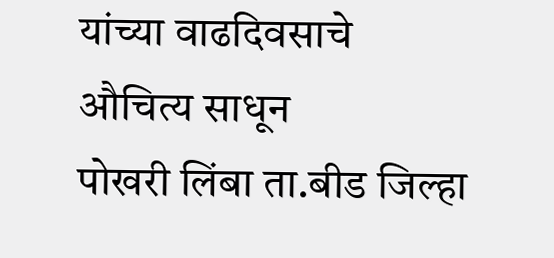यांच्या वाढदिवसाचे
औचित्य साधून
पोखरी लिंबा ता.बीड जिल्हा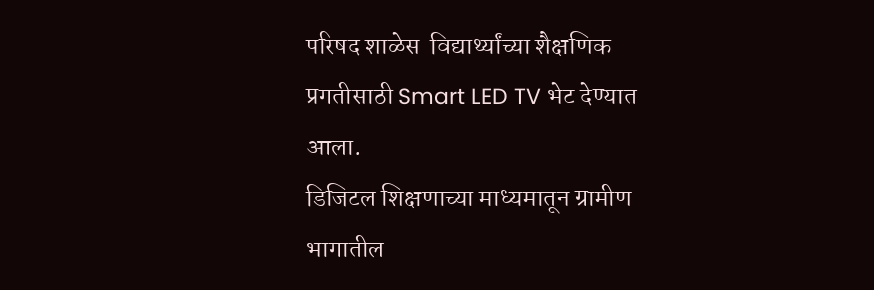परिषद शाळेस  विद्यार्थ्यांच्या शैक्षणिक प्रगतीसाठी Smart LED TV भेट देण्यात आला.
डिजिटल शिक्षणाच्या माध्यमातून ग्रामीण भागातील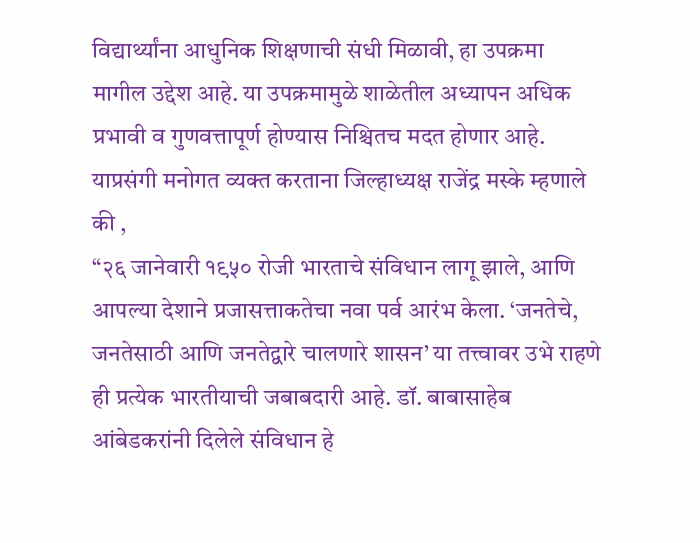विद्यार्थ्यांना आधुनिक शिक्षणाची संधी मिळावी, हा उपक्रमा मागील उद्देश आहे. या उपक्रमामुळे शाळेतील अध्यापन अधिक प्रभावी व गुणवत्तापूर्ण होण्यास निश्चितच मदत होणार आहे. याप्रसंगी मनोगत व्यक्त करताना जिल्हाध्यक्ष राजेंद्र मस्के म्हणाले की ,
“२६ जानेवारी १९५० रोजी भारताचे संविधान लागू झाले, आणि आपल्या देशाने प्रजासत्ताकतेचा नवा पर्व आरंभ केला. ‘जनतेचे, जनतेसाठी आणि जनतेद्वारे चालणारे शासन’ या तत्त्वावर उभे राहणे ही प्रत्येक भारतीयाची जबाबदारी आहे. डॉ. बाबासाहेब आंबेडकरांनी दिलेले संविधान हे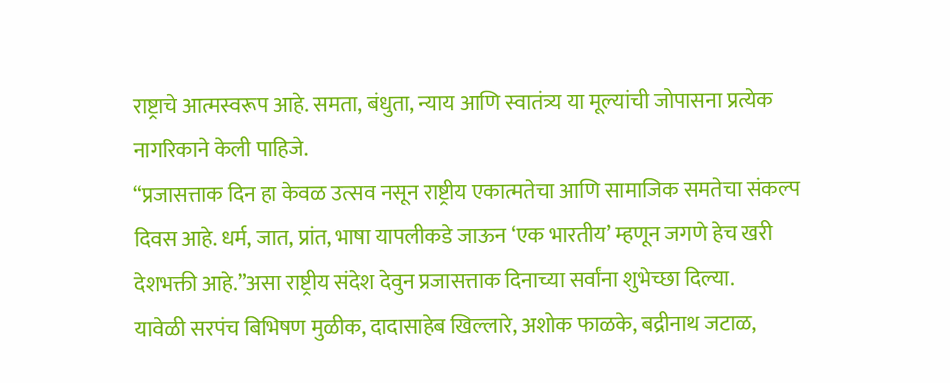राष्ट्राचे आत्मस्वरूप आहे. समता, बंधुता, न्याय आणि स्वातंत्र्य या मूल्यांची जोपासना प्रत्येक नागरिकाने केली पाहिजे.
“प्रजासत्ताक दिन हा केवळ उत्सव नसून राष्ट्रीय एकात्मतेचा आणि सामाजिक समतेचा संकल्प दिवस आहे. धर्म, जात, प्रांत, भाषा यापलीकडे जाऊन ‘एक भारतीय’ म्हणून जगणे हेच खरी देशभक्ती आहे.”असा राष्ट्रीय संदेश देवुन प्रजासत्ताक दिनाच्या सर्वांना शुभेच्छा दिल्या.
यावेळी सरपंच बिभिषण मुळीक, दादासाहेब खिल्लारे, अशोक फाळके, बद्रीनाथ जटाळ,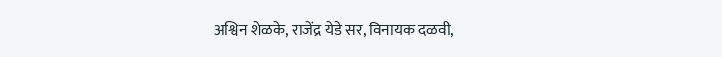अश्विन शेळके, राजेंद्र येडे सर, विनायक दळवी,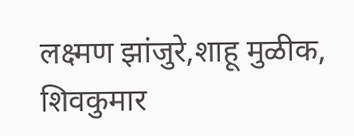लक्ष्मण झांजुरे,शाहू मुळीक, शिवकुमार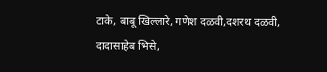टाके, बाबू खिल्लारे, गणेश दळवी,दशरथ दळवी, दादासाहेब भिसे,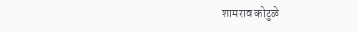शामराव कोटुळे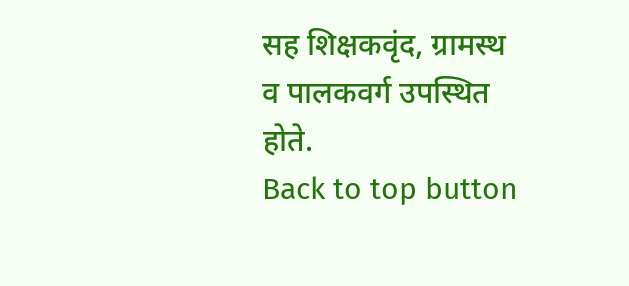सह शिक्षकवृंद, ग्रामस्थ व पालकवर्ग उपस्थित होते.
Back to top button